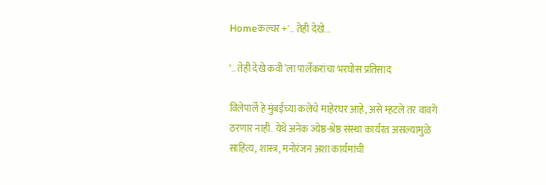Homeकल्चर +'.. तेही देखे...

‘.. तेही देखे कवी’ला पार्लेकरांचा भरघोस प्रतिसाद

विलेपार्ले हे मुंबईच्या कलेचे माहेरघर आहे, असे म्हटले तर वावगे ठरणार नाही. येथे अनेक ज्येष्ठ-श्रेष्ठ संस्था कार्यरत असल्यामुळे साहित्य, शास्त्र, मनोरंजन अशा कार्यमांची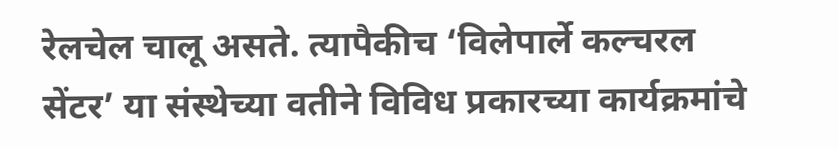रेलचेल चालू असते. त्यापैकीच ‘विलेपार्ले कल्चरल सेंटर’ या संस्थेच्या वतीने विविध प्रकारच्या कार्यक्रमांचे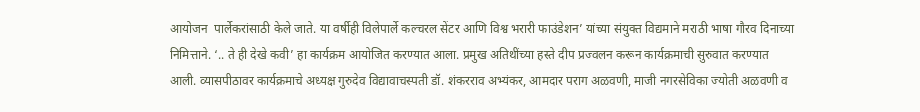आयोजन  पार्लेकरांसाठी केले जाते. या वर्षीही विलेपार्ले कल्चरल सेंटर आणि विश्व भरारी फाउंडेशन’ यांच्या संयुक्त विद्यमाने मराठी भाषा गौरव दिनाच्या निमित्ताने. ‘.. ते ही देखे कवी’ हा कार्यक्रम आयोजित करण्यात आला. प्रमुख अतिथींच्या हस्ते दीप प्रज्वलन करून कार्यक्रमाची सुरुवात करण्यात आली. व्यासपीठावर कार्यक्रमाचे अध्यक्ष गुरुदेव विद्यावाचस्पती डॉ. शंकरराव अभ्यंकर, आमदार पराग अळवणी, माजी नगरसेविका ज्योती अळवणी व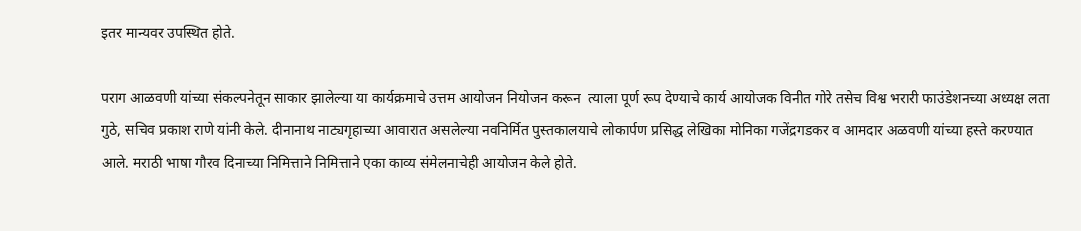इतर मान्यवर उपस्थित होते.

पराग आळवणी यांच्या संकल्पनेतून साकार झालेल्या या कार्यक्रमाचे उत्तम आयोजन नियोजन करून  त्याला पूर्ण रूप देण्याचे कार्य आयोजक विनीत गोरे तसेच विश्व भरारी फाउंडेशनच्या अध्यक्ष लता गुठे, सचिव प्रकाश राणे यांनी केले. दीनानाथ नाट्यगृहाच्या आवारात असलेल्या नवनिर्मित पुस्तकालयाचे लोकार्पण प्रसिद्ध लेखिका मोनिका गजेंद्रगडकर व आमदार अळवणी यांच्या हस्ते करण्यात आले. मराठी भाषा गौरव दिनाच्या निमित्ताने निमित्ताने एका काव्य संमेलनाचेही आयोजन केले होते.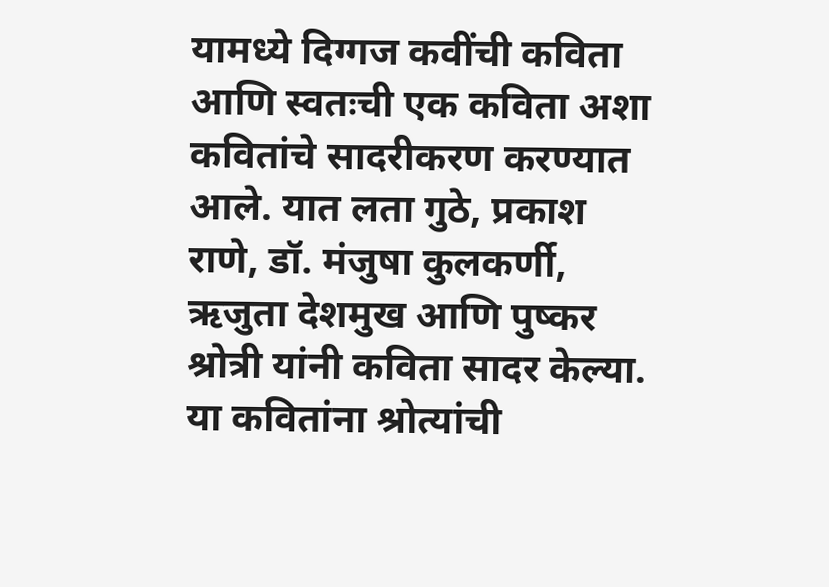यामध्ये दिग्गज कवींची कविता आणि स्वतःची एक कविता अशा कवितांचे सादरीकरण करण्यात आले. यात लता गुठे, प्रकाश राणे, डॉ. मंजुषा कुलकर्णी, ऋजुता देशमुख आणि पुष्कर श्रोत्री यांनी कविता सादर केल्या. या कवितांना श्रोत्यांची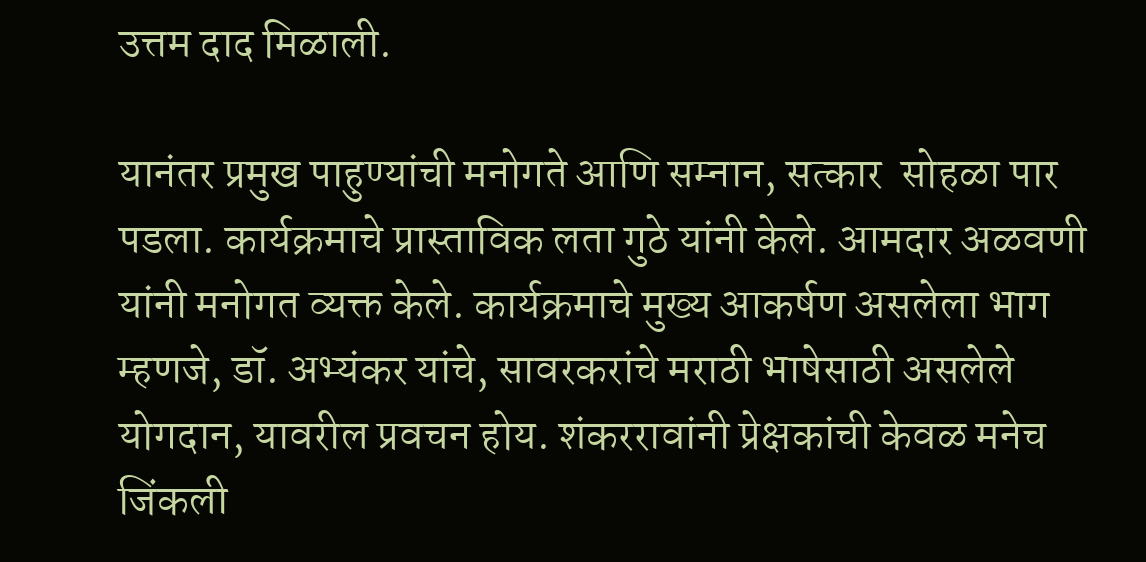उत्तम दाद मिळाली.

यानंतर प्रमुख पाहुण्यांची मनोगते आणि सम्नान, सत्कार  सोहळा पार पडला. कार्यक्रमाचे प्रास्ताविक लता गुठे यांनी केले. आमदार अळवणी यांनी मनोगत व्यक्त केले. कार्यक्रमाचे मुख्य आकर्षण असलेला भाग म्हणजे, डॉ. अभ्यंकर यांचे, सावरकरांचे मराठी भाषेसाठी असलेले योगदान, यावरील प्रवचन होय. शंकररावांनी प्रेक्षकांची केवळ मनेच जिंकली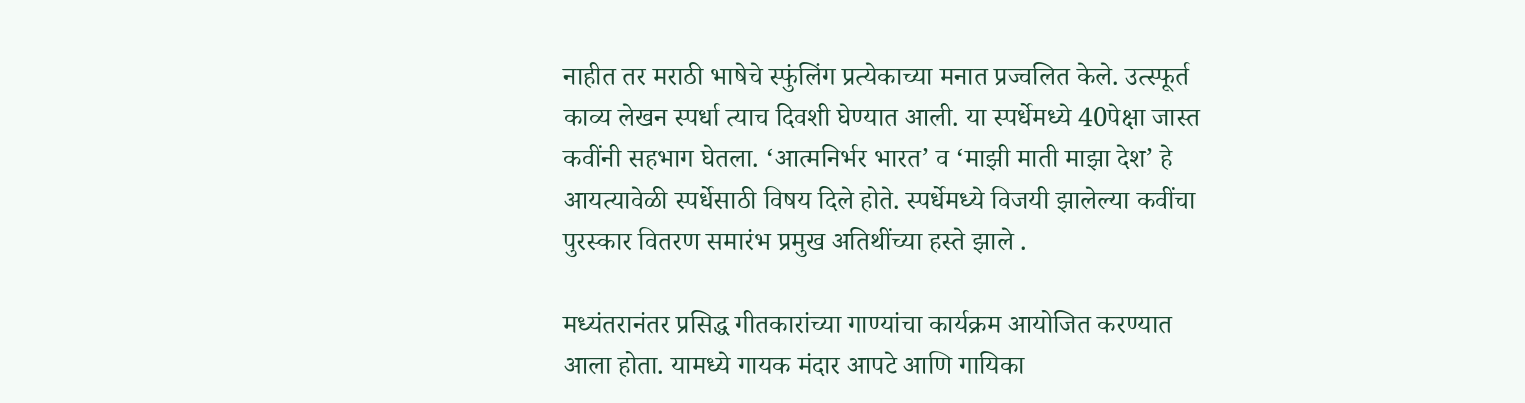नाहीत तर मराठी भाषेचे स्फुंलिंग प्रत्येकाच्या मनात प्रज्वलित केले. उत्स्फूर्त काव्य लेखन स्पर्धा त्याच दिवशी घेण्यात आली. या स्पर्धेमध्ये 40पेक्षा जास्त कवींनी सहभाग घेतला. ‘आत्मनिर्भर भारत’ व ‘माझी माती माझा देश’ हे आयत्यावेळी स्पर्धेसाठी विषय दिले होते. स्पर्धेमध्ये विजयी झालेल्या कवींचा पुरस्कार वितरण समारंभ प्रमुख अतिथींच्या हस्ते झाले .

मध्यंतरानंतर प्रसिद्ध गीतकारांच्या गाण्यांचा कार्यक्रम आयोजित करण्यात आला होता. यामध्ये गायक मंदार आपटे आणि गायिका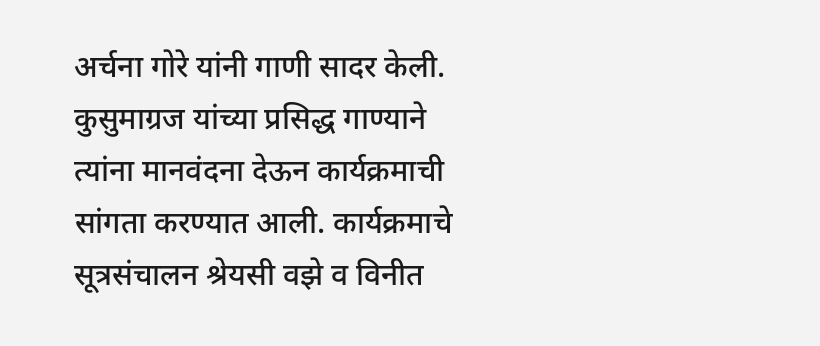अर्चना गोरे यांनी गाणी सादर केली. कुसुमाग्रज यांच्या प्रसिद्ध गाण्याने त्यांना मानवंदना देऊन‌ कार्यक्रमाची सांगता करण्यात आली. कार्यक्रमाचे सूत्रसंचालन श्रेयसी वझे व विनीत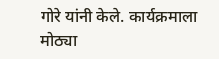गोरे यांनी केले. कार्यक्रमाला मोठ्या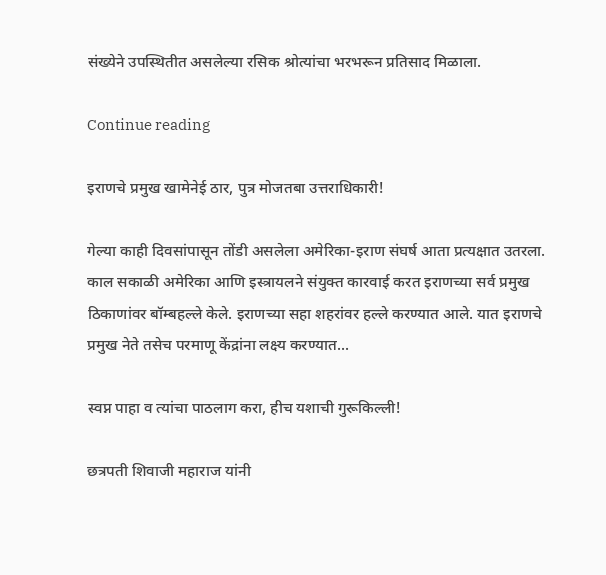संख्येने उपस्थितीत असलेल्या रसिक श्रोत्यांचा भरभरून प्रतिसाद मिळाला.

Continue reading

इराणचे प्रमुख खामेनेई ठार, पुत्र मोजतबा उत्तराधिकारी!

गेल्या काही दिवसांपासून तोंडी असलेला अमेरिका-इराण संघर्ष आता प्रत्यक्षात उतरला. काल सकाळी अमेरिका आणि इस्त्रायलने संयुक्त कारवाई करत इराणच्या सर्व प्रमुख ठिकाणांवर बॉम्बहल्ले केले. इराणच्या सहा शहरांवर हल्ले करण्यात आले. यात इराणचे प्रमुख नेते तसेच परमाणू केंद्रांना लक्ष्य करण्यात...

स्वप्न पाहा व त्यांचा पाठलाग करा, हीच यशाची गुरूकिल्ली!

छत्रपती शिवाजी महाराज यांनी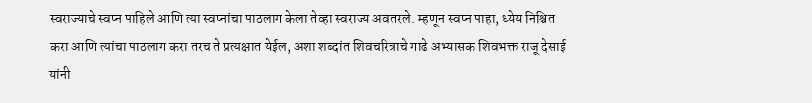स्वराज्याचे स्वप्न पाहिले आणि त्या स्वप्नांचा पाठलाग केला तेव्हा स्वराज्य अवतरले. म्हणून स्वप्न पाहा, ध्येय निश्चित करा आणि त्यांचा पाठलाग करा तरच ते प्रत्यक्षात येईल, अशा शब्दांत शिवचरित्राचे गाढे अभ्यासक शिवभक्त राजू देसाई यांनी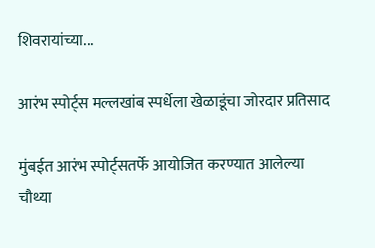शिवरायांच्या...

आरंभ स्पोर्ट्स मल्लखांब स्पर्धेला खेळाडूंचा जोरदार प्रतिसाद

मुंबईत आरंभ स्पोर्ट्सतर्फे आयोजित करण्यात आलेल्या चौथ्या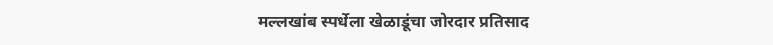मल्लखांब स्पर्धेला खेळाडूंचा जोरदार प्रतिसाद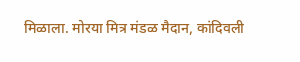मिळाला. मोरया मित्र मंडळ मैदान, कांदिवली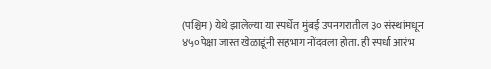(पश्चिम) येथे झालेल्या या स्पर्धेत मुंबई उपनगरातील ३० संस्थांमधून ४५०पेक्षा जास्त खेळाडूंनी सहभाग नोंदवला होता. ही स्पर्धा आरंभ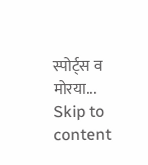स्पोर्ट्स व मोरया...
Skip to content